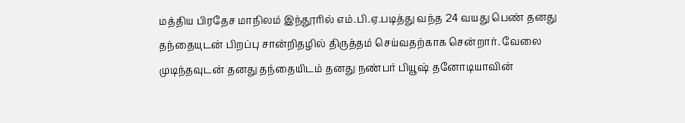மத்திய பிரதேச மாநிலம் இந்தூரில் எம்.பி.ஏ.படித்து வந்த 24 வயது பெண் தனது தந்தையுடன் பிறப்பு சான்றிதழில் திருத்தம் செய்வதற்காக சென்றார். வேலை முடிந்தவுடன் தனது தந்தையிடம் தனது நண்பர் பியூஷ் தனோடியாவின்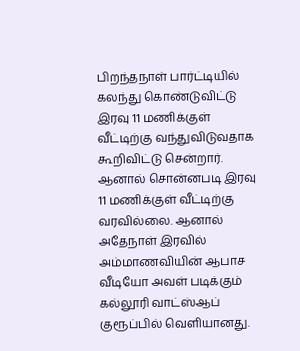பிறந்தநாள் பார்ட்டியில் கலந்து கொண்டுவிட்டு இரவு 11 மணிக்குள் வீட்டிற்கு வந்துவிடுவதாக கூறிவிட்டு சென்றார்.
ஆனால் சொன்னபடி இரவு 11 மணிக்குள் வீட்டிற்கு வரவில்லை. ஆனால் அதேநாள் இரவில் அம்மாணவியின் ஆபாச வீடியோ அவள் படிக்கும் கல்லூரி வாட்ஸ்ஆப் குரூப்பில் வெளியானது.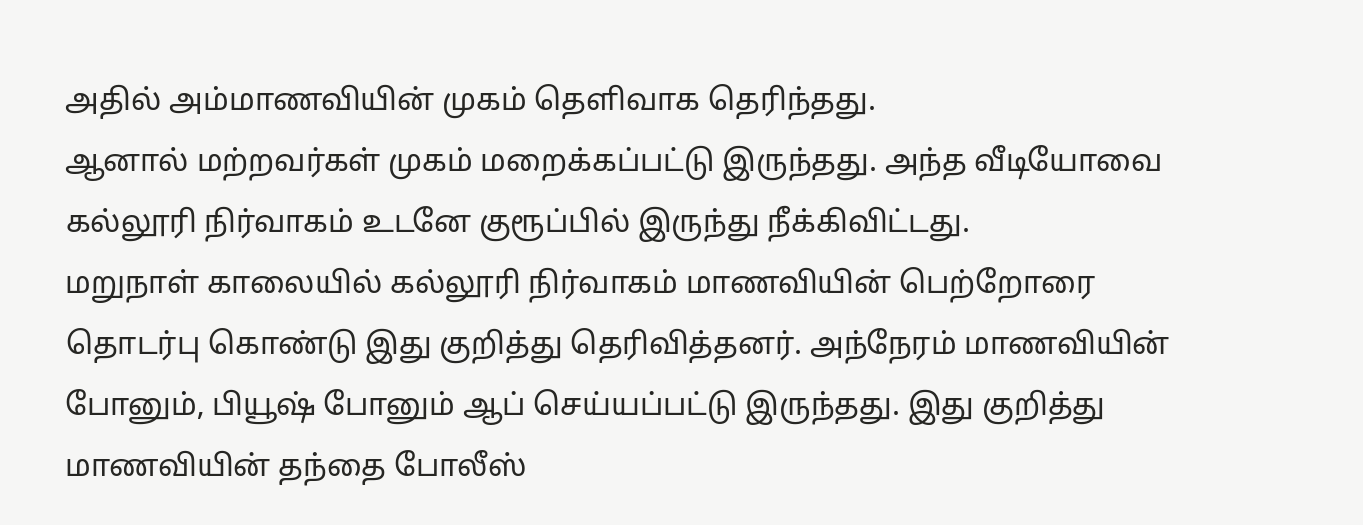அதில் அம்மாணவியின் முகம் தெளிவாக தெரிந்தது.
ஆனால் மற்றவர்கள் முகம் மறைக்கப்பட்டு இருந்தது. அந்த வீடியோவை கல்லூரி நிர்வாகம் உடனே குரூப்பில் இருந்து நீக்கிவிட்டது.
மறுநாள் காலையில் கல்லூரி நிர்வாகம் மாணவியின் பெற்றோரை தொடர்பு கொண்டு இது குறித்து தெரிவித்தனர். அந்நேரம் மாணவியின் போனும், பியூஷ் போனும் ஆப் செய்யப்பட்டு இருந்தது. இது குறித்து மாணவியின் தந்தை போலீஸ்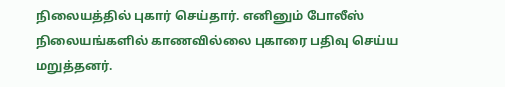நிலையத்தில் புகார் செய்தார். எனினும் போலீஸ் நிலையங்களில் காணவில்லை புகாரை பதிவு செய்ய மறுத்தனர்.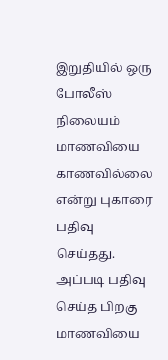இறுதியில் ஒரு போலீஸ் நிலையம் மாணவியை காணவில்லை என்று புகாரை பதிவு செய்தது. அப்படி பதிவு செய்த பிறகு மாணவியை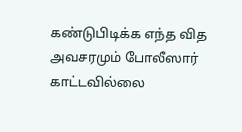கண்டுபிடிக்க எந்த வித அவசரமும் போலீஸார் காட்டவில்லை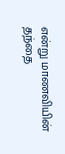என்று மாணவியின் தந்தை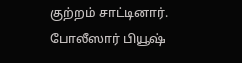குற்றம் சாட்டினார். போலீஸார் பியூஷ்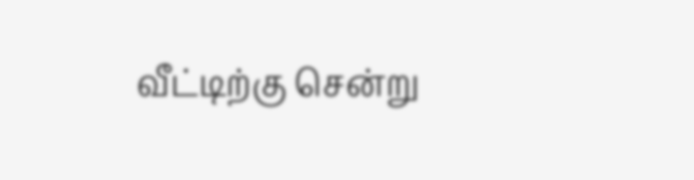வீட்டிற்கு சென்று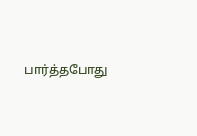பார்த்தபோது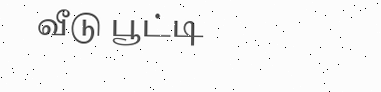வீடு பூட்டி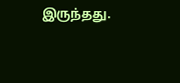இருந்தது.